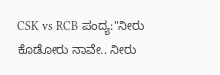CSK vs RCB ಪಂದ್ಯ:"ನೀರು ಕೊಡೋರು ನಾವೇ.. ನೀರು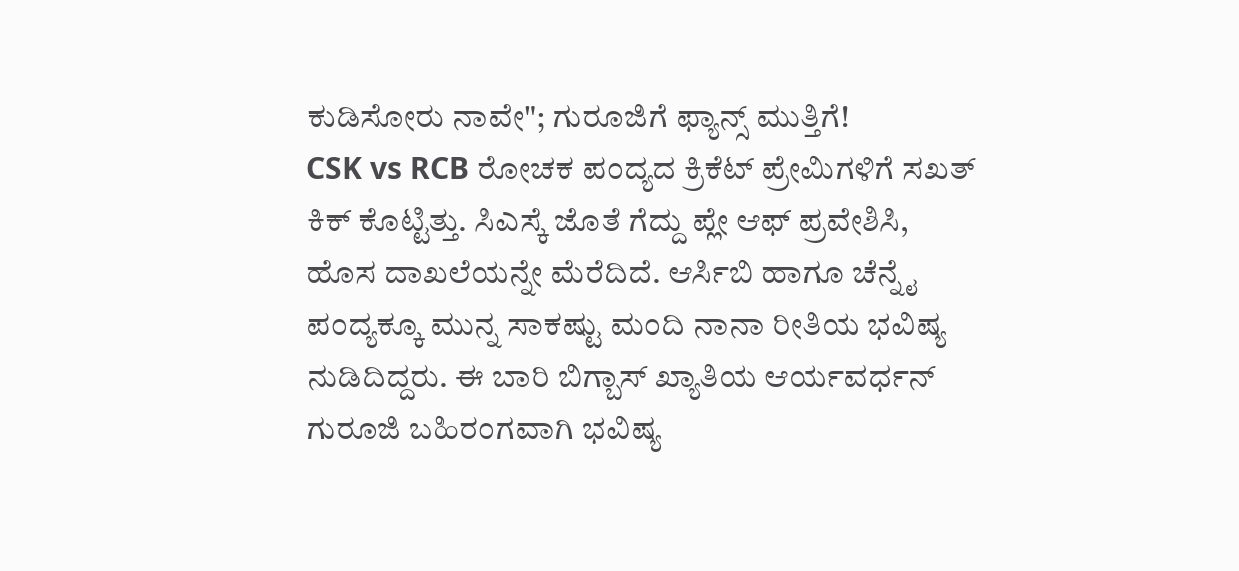ಕುಡಿಸೋರು ನಾವೇ"; ಗುರೂಜಿಗೆ ಫ್ಯಾನ್ಸ್ ಮುತ್ತಿಗೆ!
CSK vs RCB ರೋಚಕ ಪಂದ್ಯದ ಕ್ರಿಕೆಟ್ ಪ್ರೇಮಿಗಳಿಗೆ ಸಖತ್ ಕಿಕ್ ಕೊಟ್ಟಿತ್ತು. ಸಿಎಸ್ಕೆ ಜೊತೆ ಗೆದ್ದು ಪ್ಲೇ ಆಫ್ ಪ್ರವೇಶಿಸಿ, ಹೊಸ ದಾಖಲೆಯನ್ನೇ ಮೆರೆದಿದೆ. ಆರ್ಸಿಬಿ ಹಾಗೂ ಚೆನ್ನೈ ಪಂದ್ಯಕ್ಕೂ ಮುನ್ನ ಸಾಕಷ್ಟು ಮಂದಿ ನಾನಾ ರೀತಿಯ ಭವಿಷ್ಯ ನುಡಿದಿದ್ದರು. ಈ ಬಾರಿ ಬಿಗ್ಬಾಸ್ ಖ್ಯಾತಿಯ ಆರ್ಯವರ್ಧನ್ ಗುರೂಜಿ ಬಹಿರಂಗವಾಗಿ ಭವಿಷ್ಯ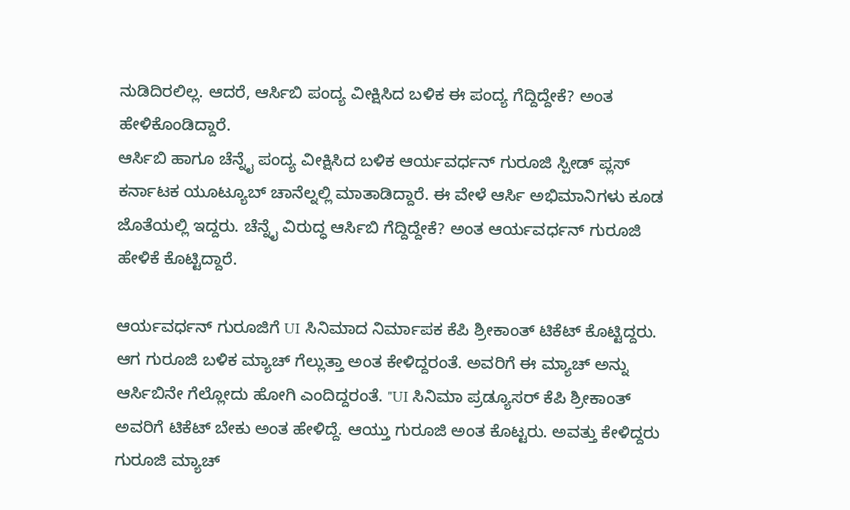ನುಡಿದಿರಲಿಲ್ಲ. ಆದರೆ, ಆರ್ಸಿಬಿ ಪಂದ್ಯ ವೀಕ್ಷಿಸಿದ ಬಳಿಕ ಈ ಪಂದ್ಯ ಗೆದ್ದಿದ್ದೇಕೆ? ಅಂತ ಹೇಳಿಕೊಂಡಿದ್ದಾರೆ.
ಆರ್ಸಿಬಿ ಹಾಗೂ ಚೆನ್ನೈ ಪಂದ್ಯ ವೀಕ್ಷಿಸಿದ ಬಳಿಕ ಆರ್ಯವರ್ಧನ್ ಗುರೂಜಿ ಸ್ಪೀಡ್ ಪ್ಲಸ್ ಕರ್ನಾಟಕ ಯೂಟ್ಯೂಬ್ ಚಾನೆಲ್ನಲ್ಲಿ ಮಾತಾಡಿದ್ದಾರೆ. ಈ ವೇಳೆ ಆರ್ಸಿ ಅಭಿಮಾನಿಗಳು ಕೂಡ ಜೊತೆಯಲ್ಲಿ ಇದ್ದರು. ಚೆನ್ನೈ ವಿರುದ್ಧ ಆರ್ಸಿಬಿ ಗೆದ್ದಿದ್ದೇಕೆ? ಅಂತ ಆರ್ಯವರ್ಧನ್ ಗುರೂಜಿ ಹೇಳಿಕೆ ಕೊಟ್ಟಿದ್ದಾರೆ.

ಆರ್ಯವರ್ಧನ್ ಗುರೂಜಿಗೆ UI ಸಿನಿಮಾದ ನಿರ್ಮಾಪಕ ಕೆಪಿ ಶ್ರೀಕಾಂತ್ ಟಿಕೆಟ್ ಕೊಟ್ಟಿದ್ದರು. ಆಗ ಗುರೂಜಿ ಬಳಿಕ ಮ್ಯಾಚ್ ಗೆಲ್ಲುತ್ತಾ ಅಂತ ಕೇಳಿದ್ದರಂತೆ. ಅವರಿಗೆ ಈ ಮ್ಯಾಚ್ ಅನ್ನು ಆರ್ಸಿಬಿನೇ ಗೆಲ್ಲೋದು ಹೋಗಿ ಎಂದಿದ್ದರಂತೆ. "UI ಸಿನಿಮಾ ಪ್ರಡ್ಯೂಸರ್ ಕೆಪಿ ಶ್ರೀಕಾಂತ್ ಅವರಿಗೆ ಟಿಕೆಟ್ ಬೇಕು ಅಂತ ಹೇಳಿದ್ದೆ. ಆಯ್ತು ಗುರೂಜಿ ಅಂತ ಕೊಟ್ಟರು. ಅವತ್ತು ಕೇಳಿದ್ದರು ಗುರೂಜಿ ಮ್ಯಾಚ್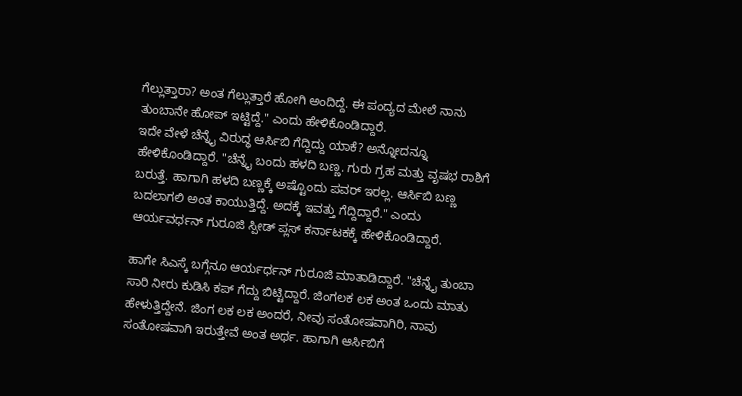ಗೆಲ್ಲುತ್ತಾರಾ? ಅಂತ ಗೆಲ್ಲುತ್ತಾರೆ ಹೋಗಿ ಅಂದಿದ್ದೆ. ಈ ಪಂದ್ಯದ ಮೇಲೆ ನಾನು ತುಂಬಾನೇ ಹೋಪ್ ಇಟ್ಟಿದ್ದೆ." ಎಂದು ಹೇಳಿಕೊಂಡಿದ್ದಾರೆ.
ಇದೇ ವೇಳೆ ಚೆನ್ನೈ ವಿರುದ್ಧ ಆರ್ಸಿಬಿ ಗೆದ್ದಿದ್ದು ಯಾಕೆ? ಅನ್ನೋದನ್ನೂ ಹೇಳಿಕೊಂಡಿದ್ದಾರೆ. "ಚೆನ್ನೈ ಬಂದು ಹಳದಿ ಬಣ್ಣ. ಗುರು ಗ್ರಹ ಮತ್ತು ವೃಷಭ ರಾಶಿಗೆ ಬರುತ್ತೆ. ಹಾಗಾಗಿ ಹಳದಿ ಬಣ್ಣಕ್ಕೆ ಅಷ್ಟೊಂದು ಪವರ್ ಇರಲ್ಲ. ಆರ್ಸಿಬಿ ಬಣ್ಣ ಬದಲಾಗಲಿ ಅಂತ ಕಾಯುತ್ತಿದ್ದೆ. ಅದಕ್ಕೆ ಇವತ್ತು ಗೆದ್ದಿದ್ದಾರೆ." ಎಂದು ಆರ್ಯವರ್ಧನ್ ಗುರೂಜಿ ಸ್ಪೀಡ್ ಪ್ಲಸ್ ಕರ್ನಾಟಕಕ್ಕೆ ಹೇಳಿಕೊಂಡಿದ್ದಾರೆ.

ಹಾಗೇ ಸಿಎಸ್ಕೆ ಬಗ್ಗೆನೂ ಆರ್ಯರ್ಧನ್ ಗುರೂಜಿ ಮಾತಾಡಿದ್ದಾರೆ. "ಚೆನ್ನೈ ತುಂಬಾ ಸಾರಿ ನೀರು ಕುಡಿಸಿ ಕಪ್ ಗೆದ್ದು ಬಿಟ್ಟಿದ್ದಾರೆ. ಜಿಂಗಲಕ ಲಕ ಅಂತ ಒಂದು ಮಾತು ಹೇಳುತ್ತಿದ್ದೇನೆ. ಜಿಂಗ ಲಕ ಲಕ ಅಂದರೆ, ನೀವು ಸಂತೋಷವಾಗಿರಿ, ನಾವು ಸಂತೋಷವಾಗಿ ಇರುತ್ತೇವೆ ಅಂತ ಅರ್ಥ. ಹಾಗಾಗಿ ಆರ್ಸಿಬಿಗೆ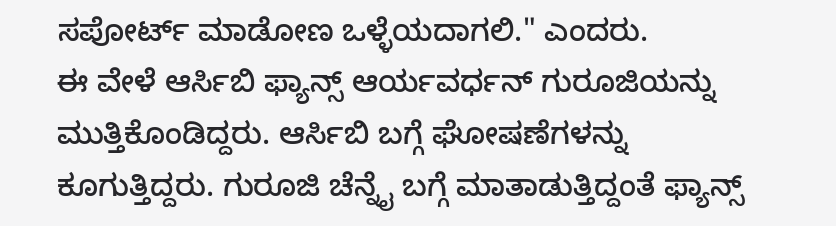ಸಪೋರ್ಟ್ ಮಾಡೋಣ ಒಳ್ಳೆಯದಾಗಲಿ." ಎಂದರು.
ಈ ವೇಳೆ ಆರ್ಸಿಬಿ ಫ್ಯಾನ್ಸ್ ಆರ್ಯವರ್ಧನ್ ಗುರೂಜಿಯನ್ನು ಮುತ್ತಿಕೊಂಡಿದ್ದರು. ಆರ್ಸಿಬಿ ಬಗ್ಗೆ ಘೋಷಣೆಗಳನ್ನು ಕೂಗುತ್ತಿದ್ದರು. ಗುರೂಜಿ ಚೆನ್ನೈ ಬಗ್ಗೆ ಮಾತಾಡುತ್ತಿದ್ದಂತೆ ಫ್ಯಾನ್ಸ್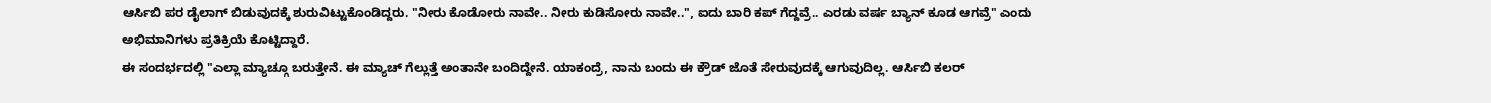ಆರ್ಸಿಬಿ ಪರ ಡೈಲಾಗ್ ಬಿಡುವುದಕ್ಕೆ ಶುರುವಿಟ್ಟುಕೊಂಡಿದ್ದರು. "ನೀರು ಕೊಡೋರು ನಾವೇ.. ನೀರು ಕುಡಿಸೋರು ನಾವೇ..", ಐದು ಬಾರಿ ಕಪ್ ಗೆದ್ದವ್ರೆ.. ಎರಡು ವರ್ಷ ಬ್ಯಾನ್ ಕೂಡ ಆಗವ್ರೆ" ಎಂದು ಅಭಿಮಾನಿಗಳು ಪ್ರತಿಕ್ರಿಯೆ ಕೊಟ್ಟಿದ್ದಾರೆ.
ಈ ಸಂದರ್ಭದಲ್ಲಿ "ಎಲ್ಲಾ ಮ್ಯಾಚ್ಗೂ ಬರುತ್ತೇನೆ. ಈ ಮ್ಯಾಚ್ ಗೆಲ್ಲುತ್ತೆ ಅಂತಾನೇ ಬಂದಿದ್ದೇನೆ. ಯಾಕಂದ್ರೆ, ನಾನು ಬಂದು ಈ ಕ್ರೌಡ್ ಜೊತೆ ಸೇರುವುದಕ್ಕೆ ಆಗುವುದಿಲ್ಲ. ಆರ್ಸಿಬಿ ಕಲರ್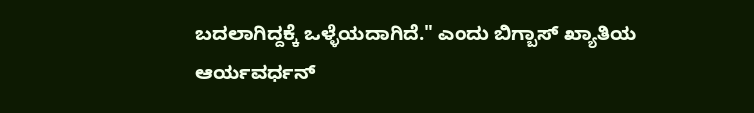ಬದಲಾಗಿದ್ದಕ್ಕೆ ಒಳ್ಳೆಯದಾಗಿದೆ." ಎಂದು ಬಿಗ್ಬಾಸ್ ಖ್ಯಾತಿಯ ಆರ್ಯವರ್ಧನ್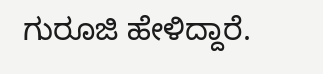ಗುರೂಜಿ ಹೇಳಿದ್ದಾರೆ.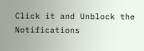Click it and Unblock the Notifications